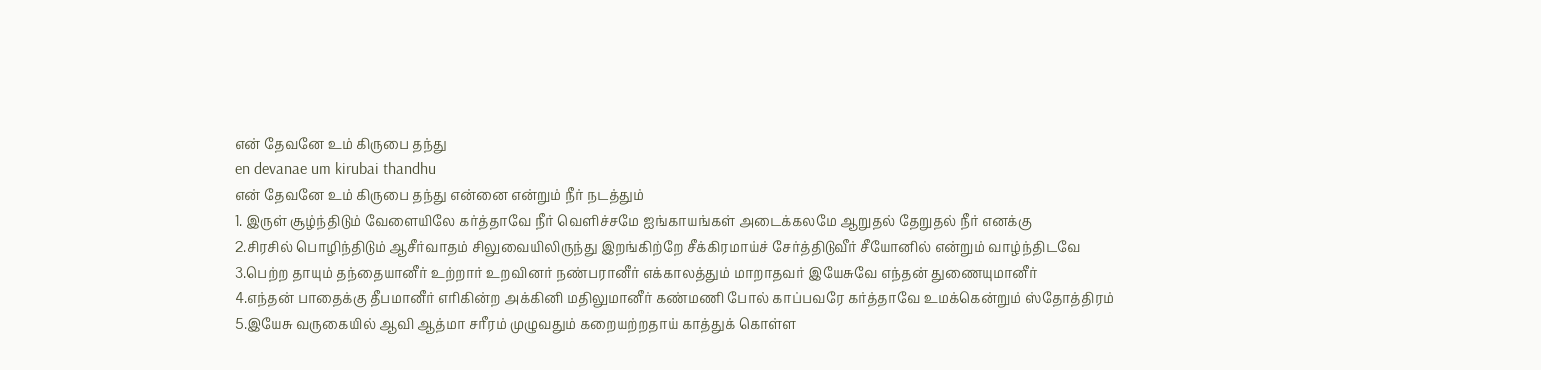என் தேவனே உம் கிருபை தந்து
en devanae um kirubai thandhu
என் தேவனே உம் கிருபை தந்து என்னை என்றும் நீர் நடத்தும்
1. இருள் சூழ்ந்திடும் வேளையிலே கர்த்தாவே நீர் வெளிச்சமே ஐங்காயங்கள் அடைக்கலமே ஆறுதல் தேறுதல் நீர் எனக்கு
2.சிரசில் பொழிந்திடும் ஆசீர்வாதம் சிலுவையிலிருந்து இறங்கிற்றே சீக்கிரமாய்ச் சேர்த்திடுவீர் சீயோனில் என்றும் வாழ்ந்திடவே
3.பெற்ற தாயும் தந்தையானீர் உற்றார் உறவினர் நண்பரானீர் எக்காலத்தும் மாறாதவர் இயேசுவே எந்தன் துணையுமானீர்
4.எந்தன் பாதைக்கு தீபமானீர் எரிகின்ற அக்கினி மதிலுமானீர் கண்மணி போல் காப்பவரே கர்த்தாவே உமக்கென்றும் ஸ்தோத்திரம்
5.இயேசு வருகையில் ஆவி ஆத்மா சரீரம் முழுவதும் கறையற்றதாய் காத்துக் கொள்ள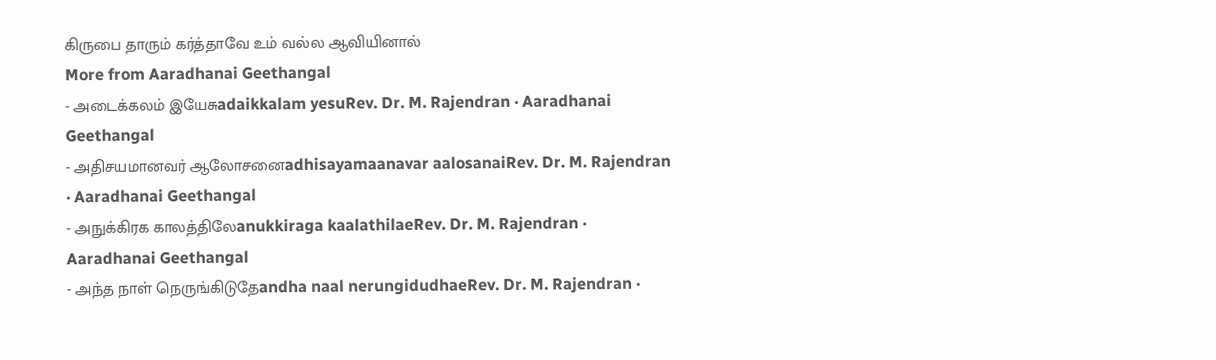கிருபை தாரும் கர்த்தாவே உம் வல்ல ஆவியினால்
More from Aaradhanai Geethangal
- அடைக்கலம் இயேசுadaikkalam yesuRev. Dr. M. Rajendran · Aaradhanai Geethangal
- அதிசயமானவர் ஆலோசனைadhisayamaanavar aalosanaiRev. Dr. M. Rajendran · Aaradhanai Geethangal
- அநுக்கிரக காலத்திலேanukkiraga kaalathilaeRev. Dr. M. Rajendran · Aaradhanai Geethangal
- அந்த நாள் நெருங்கிடுதேandha naal nerungidudhaeRev. Dr. M. Rajendran ·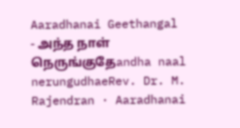Aaradhanai Geethangal
- அந்த நாள் நெருங்குதேandha naal nerungudhaeRev. Dr. M. Rajendran · Aaradhanai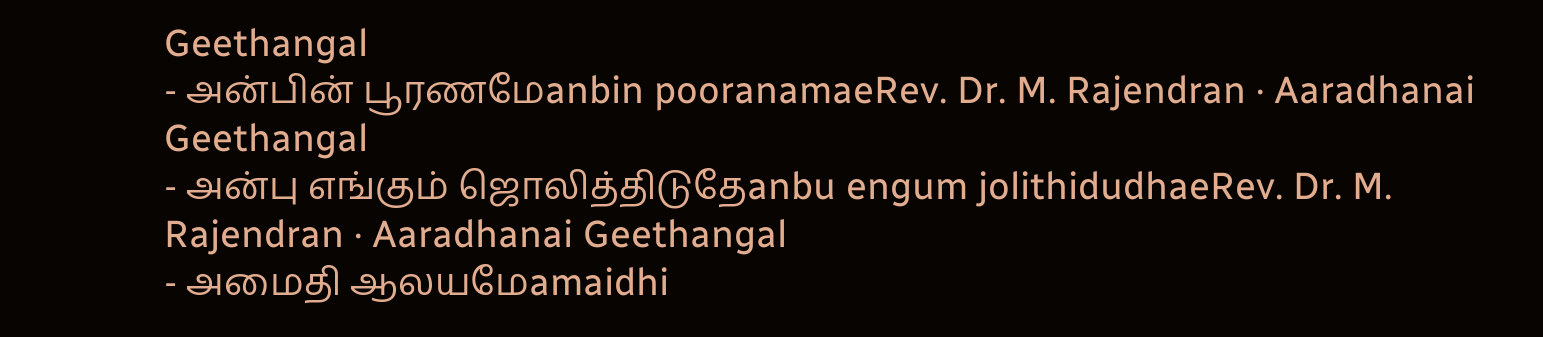Geethangal
- அன்பின் பூரணமேanbin pooranamaeRev. Dr. M. Rajendran · Aaradhanai Geethangal
- அன்பு எங்கும் ஜொலித்திடுதேanbu engum jolithidudhaeRev. Dr. M. Rajendran · Aaradhanai Geethangal
- அமைதி ஆலயமேamaidhi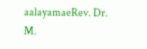aalayamaeRev. Dr. M.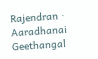Rajendran · Aaradhanai Geethangal